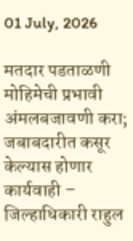01 July, 2026

मतदार पडताळणी मोहिमेची प्रभावी अंमलबजावणी करा; जबाबदारीत कसूर केल्यास होणार कार्यवाही – जिल्हाधिकारी राहुल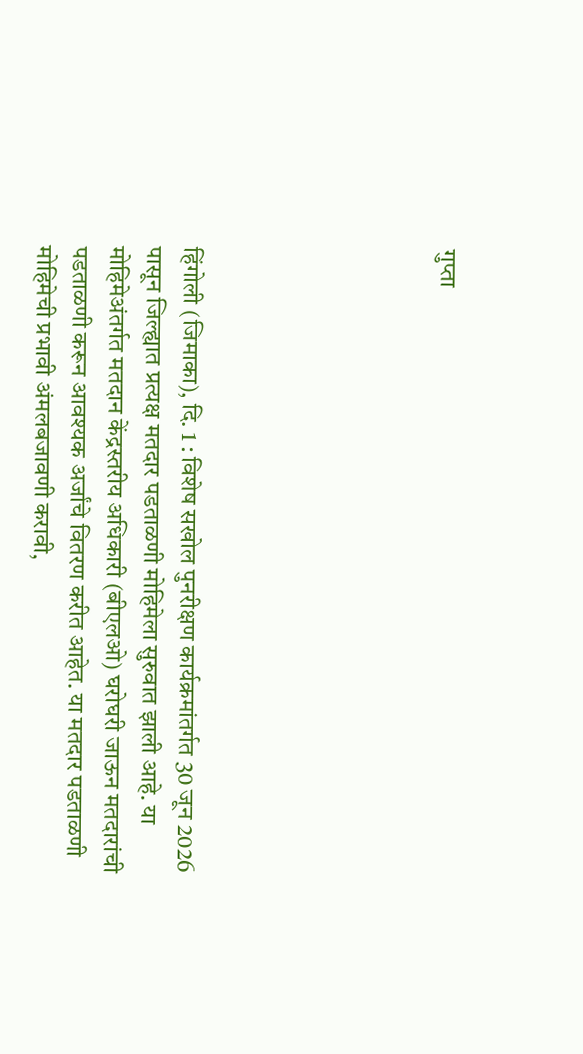गुप्ता






हिंगोली (जिमाका), दि. 1 : विशेष सखोल पुनरीक्षण कार्यक्रमांतर्गत 30 जून 2026 पासून जिल्ह्यात प्रत्यक्ष मतदार पडताळणी मोहिमेला सुरुवात झाली आहे. या मोहिमेअंतर्गत मतदान केंद्रस्तरीय अधिकारी (बीएलओ) घरोघरी जाऊन मतदारांची पडताळणी करून आवश्यक अर्जांचे वितरण करीत आहेत. या मतदार पडताळणी मोहिमेची प्रभावी अंमलबजावणी करावी,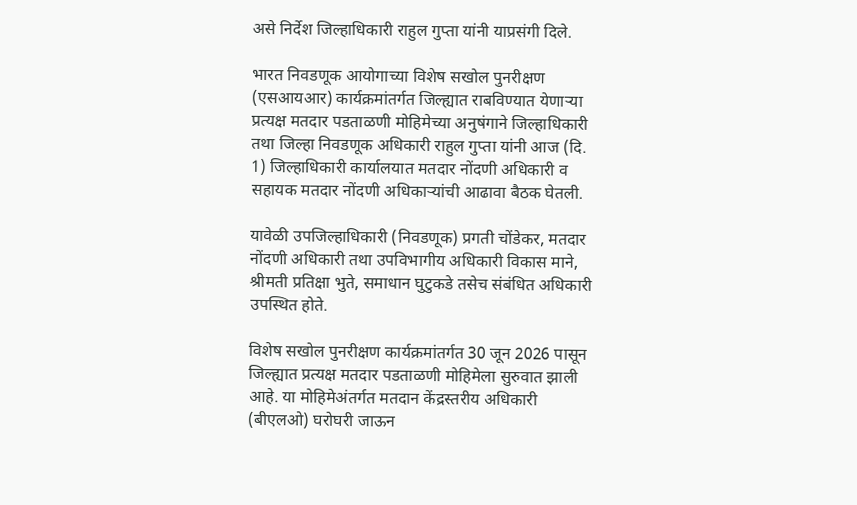असे निर्देश जिल्हाधिकारी राहुल गुप्ता यांनी याप्रसंगी दिले.

भारत निवडणूक आयोगाच्या विशेष सखोल पुनरीक्षण (एसआयआर) कार्यक्रमांतर्गत जिल्ह्यात राबविण्यात येणाऱ्या प्रत्यक्ष मतदार पडताळणी मोहिमेच्या अनुषंगाने जिल्हाधिकारी तथा जिल्हा निवडणूक अधिकारी राहुल गुप्ता यांनी आज (दि. 1) जिल्हाधिकारी कार्यालयात मतदार नोंदणी अधिकारी व सहायक मतदार नोंदणी अधिकाऱ्यांची आढावा बैठक घेतली.

यावेळी उपजिल्हाधिकारी (निवडणूक) प्रगती चोंडेकर, मतदार नोंदणी अधिकारी तथा उपविभागीय अधिकारी विकास माने, श्रीमती प्रतिक्षा भुते, समाधान घुटुकडे तसेच संबंधित अधिकारी उपस्थित होते.

विशेष सखोल पुनरीक्षण कार्यक्रमांतर्गत 30 जून 2026 पासून जिल्ह्यात प्रत्यक्ष मतदार पडताळणी मोहिमेला सुरुवात झाली आहे. या मोहिमेअंतर्गत मतदान केंद्रस्तरीय अधिकारी (बीएलओ) घरोघरी जाऊन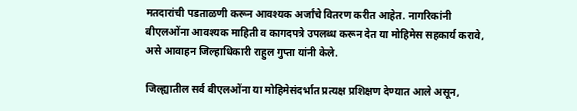मतदारांची पडताळणी करून आवश्यक अर्जांचे वितरण करीत आहेत. नागरिकांनी बीएलओंना आवश्यक माहिती व कागदपत्रे उपलब्ध करून देत या मोहिमेस सहकार्य करावे, असे आवाहन जिल्हाधिकारी राहुल गुप्ता यांनी केले.

जिल्ह्यातील सर्व बीएलओंना या मोहिमेसंदर्भात प्रत्यक्ष प्रशिक्षण देण्यात आले असून,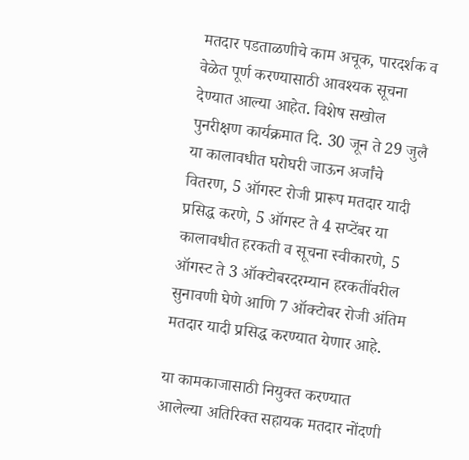मतदार पडताळणीचे काम अचूक, पारदर्शक व वेळेत पूर्ण करण्यासाठी आवश्यक सूचना देण्यात आल्या आहेत. विशेष सखोल पुनरीक्षण कार्यक्रमात दि. 30 जून ते 29 जुलै या कालावधीत घरोघरी जाऊन अर्जांचे वितरण, 5 ऑगस्ट रोजी प्रारूप मतदार यादी प्रसिद्ध करणे, 5 ऑगस्ट ते 4 सप्टेंबर या कालावधीत हरकती व सूचना स्वीकारणे, 5 ऑगस्ट ते 3 ऑक्टोबरदरम्यान हरकतींवरील सुनावणी घेणे आणि 7 ऑक्टोबर रोजी अंतिम मतदार यादी प्रसिद्ध करण्यात येणार आहे.

या कामकाजासाठी नियुक्त करण्यात आलेल्या अतिरिक्त सहायक मतदार नोंदणी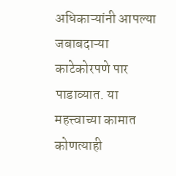अधिकाऱ्यांनी आपल्या जबाबदाऱ्या काटेकोरपणे पार पाडाव्यात. या महत्त्वाच्या कामात कोणत्याही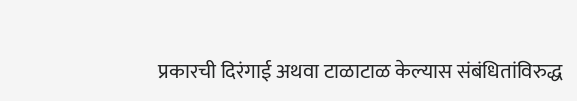प्रकारची दिरंगाई अथवा टाळाटाळ केल्यास संबंधितांविरुद्ध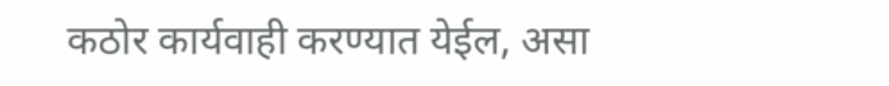कठोर कार्यवाही करण्यात येईल, असा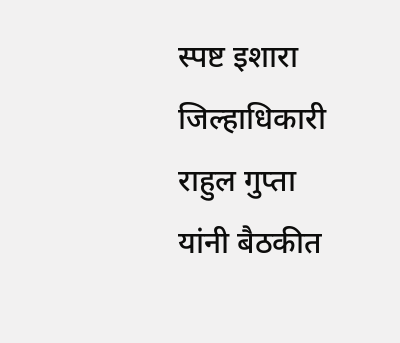स्पष्ट इशारा जिल्हाधिकारी राहुल गुप्ता यांनी बैठकीत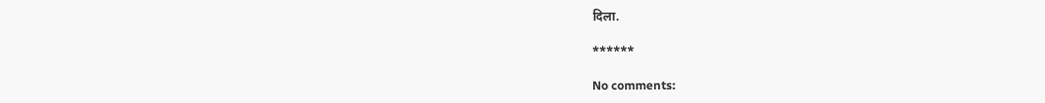दिला.

******

No comments: